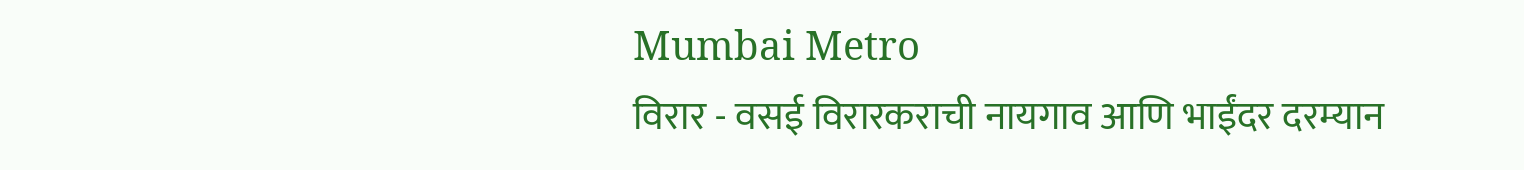Mumbai Metro
विरार - वसई विरारकराची नायगाव आणि भाईंदर दरम्यान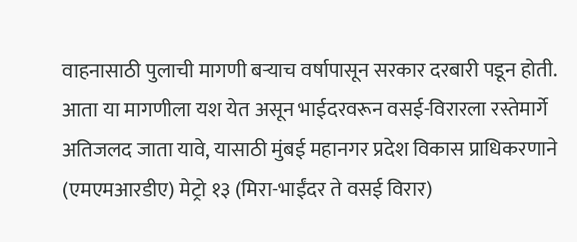वाहनासाठी पुलाची मागणी बऱ्याच वर्षापासून सरकार दरबारी पडून होती. आता या मागणीला यश येत असून भाईदरवरून वसई-विरारला रस्तेमार्गे अतिजलद जाता यावे, यासाठी मुंबई महानगर प्रदेश विकास प्राधिकरणाने (एमएमआरडीए) मेट्रो १३ (मिरा-भाईंदर ते वसई विरार)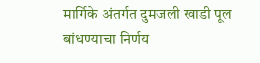मार्गिके अंतर्गत दुमजली खाडी पूल बांधण्याचा निर्णय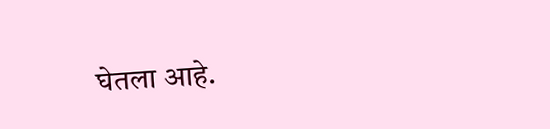घेतला आहे.